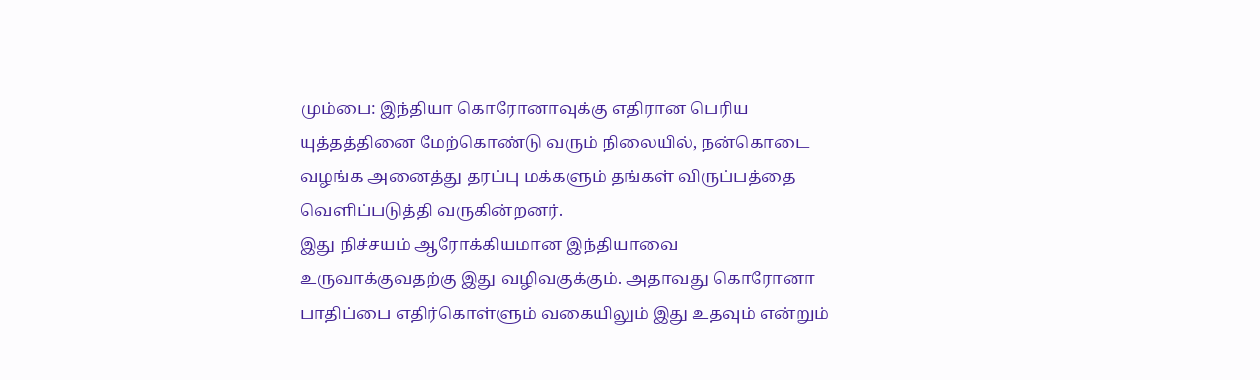மும்பை: இந்தியா கொரோனாவுக்கு எதிரான பெரிய யுத்தத்தினை மேற்கொண்டு வரும் நிலையில், நன்கொடை வழங்க அனைத்து தரப்பு மக்களும் தங்கள் விருப்பத்தை வெளிப்படுத்தி வருகின்றனர்.
இது நிச்சயம் ஆரோக்கியமான இந்தியாவை உருவாக்குவதற்கு இது வழிவகுக்கும். அதாவது கொரோனா பாதிப்பை எதிர்கொள்ளும் வகையிலும் இது உதவும் என்றும்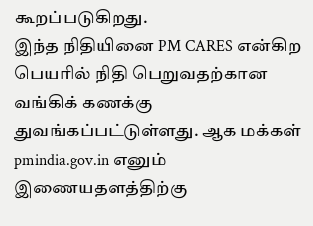கூறப்படுகிறது.
இந்த நிதியினை PM CARES என்கிற பெயரில் நிதி பெறுவதற்கான வங்கிக் கணக்கு துவங்கப்பட்டுள்ளது. ஆக மக்கள் pmindia.gov.in எனும் இணையதளத்திற்கு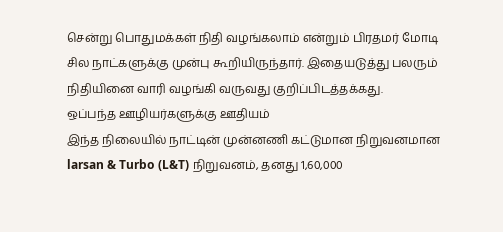சென்று பொதுமக்கள் நிதி வழங்கலாம் என்றும் பிரதமர் மோடி சில நாட்களுக்கு முன்பு கூறியிருந்தார். இதையடுத்து பலரும் நிதியினை வாரி வழங்கி வருவது குறிப்பிடத்தக்கது.
ஒப்பந்த ஊழியர்களுக்கு ஊதியம்
இந்த நிலையில் நாட்டின் முன்னணி கட்டுமான நிறுவனமான larsan & Turbo (L&T) நிறுவனம், தனது 1,60,000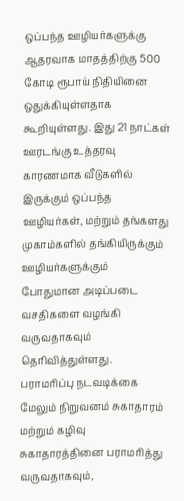ஒப்பந்த ஊழியர்களுக்கு ஆதரவாக மாதத்திற்கு 500 கோடி ரூபாய் நிதியினை ஒதுக்கியுள்ளதாக கூறியுள்ளது. இது 21 நாட்கள் ஊரடங்கு உத்தரவு காரணமாக வீடுகளில் இருக்கும் ஒப்பந்த ஊழியர்கள், மற்றும் தங்களது முகாம்களில் தங்கியிருக்கும் ஊழியர்களுக்கும் போதுமான அடிப்படை வசதிகளை வழங்கி வருவதாகவும் தெரிவித்துள்ளது.
பராமரிப்பு நடவடிக்கை
மேலும் நிறுவனம் சுகாதாரம் மற்றும் கழிவு சுகாதாரத்தினை பராமரித்து வருவதாகவும்,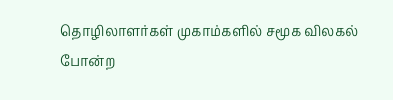தொழிலாளர்கள் முகாம்களில் சமூக விலகல் போன்ற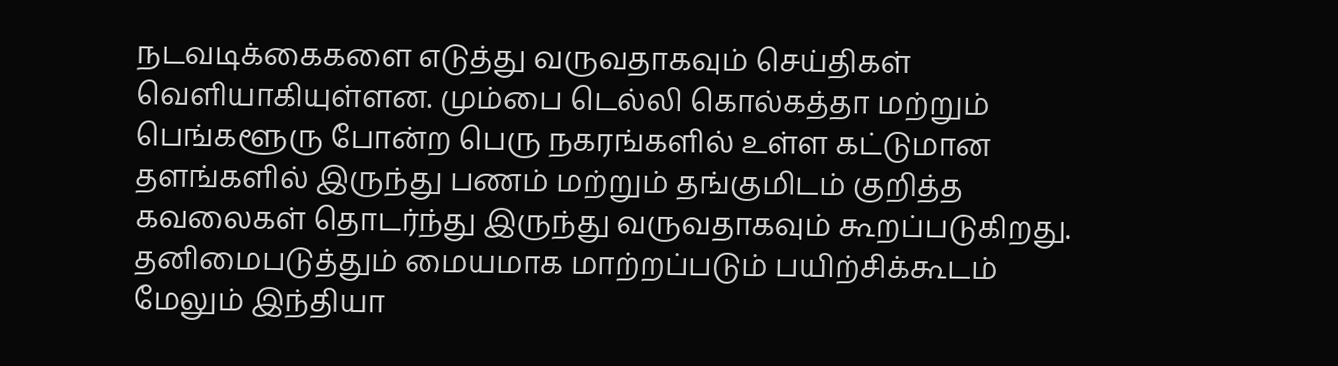நடவடிக்கைகளை எடுத்து வருவதாகவும் செய்திகள் வெளியாகியுள்ளன. மும்பை டெல்லி கொல்கத்தா மற்றும் பெங்களூரு போன்ற பெரு நகரங்களில் உள்ள கட்டுமான தளங்களில் இருந்து பணம் மற்றும் தங்குமிடம் குறித்த கவலைகள் தொடர்ந்து இருந்து வருவதாகவும் கூறப்படுகிறது.
தனிமைபடுத்தும் மையமாக மாற்றப்படும் பயிற்சிக்கூடம்
மேலும் இந்தியா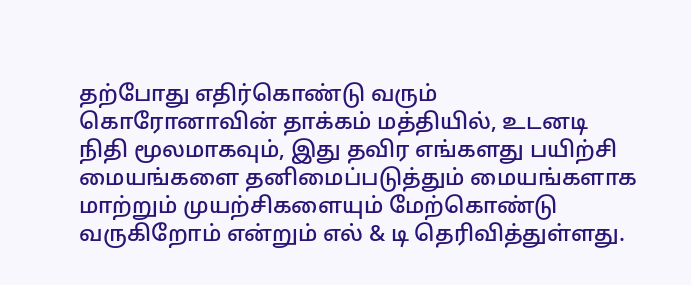தற்போது எதிர்கொண்டு வரும் கொரோனாவின் தாக்கம் மத்தியில், உடனடி நிதி மூலமாகவும், இது தவிர எங்களது பயிற்சி மையங்களை தனிமைப்படுத்தும் மையங்களாக மாற்றும் முயற்சிகளையும் மேற்கொண்டு வருகிறோம் என்றும் எல் & டி தெரிவித்துள்ளது.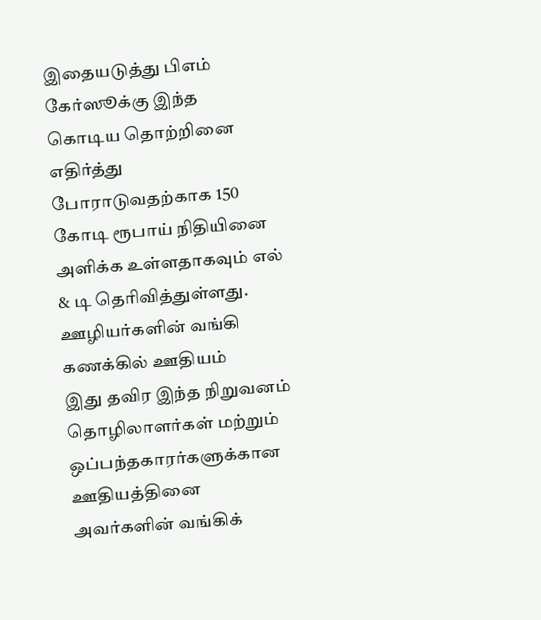இதையடுத்து பிஎம் கேர்ஸூக்கு இந்த கொடிய தொற்றினை எதிர்த்து போராடுவதற்காக 150 கோடி ரூபாய் நிதியினை அளிக்க உள்ளதாகவும் எல் & டி தெரிவித்துள்ளது.
ஊழியர்களின் வங்கி கணக்கில் ஊதியம்
இது தவிர இந்த நிறுவனம் தொழிலாளர்கள் மற்றும் ஒப்பந்தகாரர்களுக்கான ஊதியத்தினை அவர்களின் வங்கிக்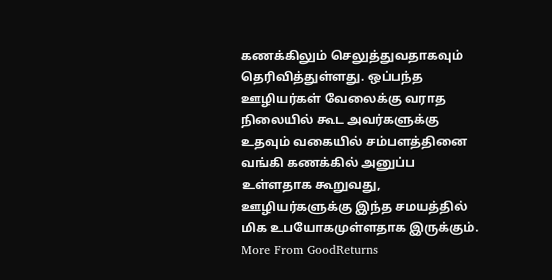கணக்கிலும் செலுத்துவதாகவும் தெரிவித்துள்ளது. ஒப்பந்த ஊழியர்கள் வேலைக்கு வராத நிலையில் கூட அவர்களுக்கு உதவும் வகையில் சம்பளத்தினை வங்கி கணக்கில் அனுப்ப உள்ளதாக கூறுவது, ஊழியர்களுக்கு இந்த சமயத்தில் மிக உபயோகமுள்ளதாக இருக்கும்.
More From GoodReturns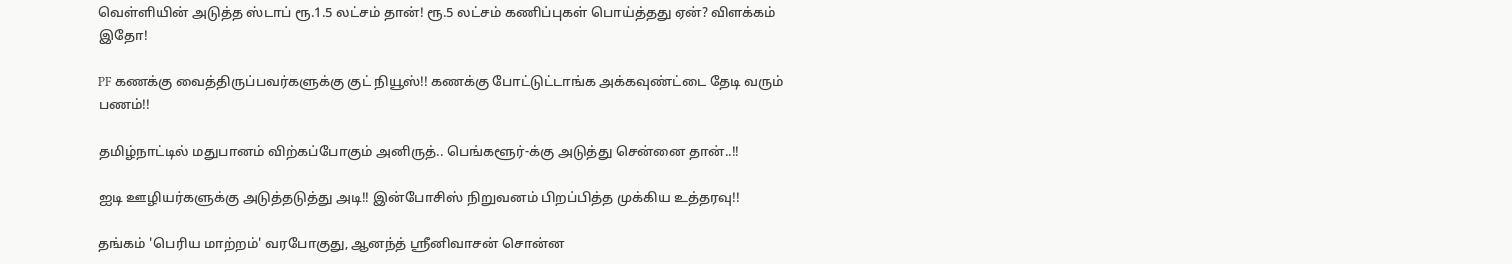வெள்ளியின் அடுத்த ஸ்டாப் ரூ.1.5 லட்சம் தான்! ரூ.5 லட்சம் கணிப்புகள் பொய்த்தது ஏன்? விளக்கம் இதோ!

PF கணக்கு வைத்திருப்பவர்களுக்கு குட் நியூஸ்!! கணக்கு போட்டுட்டாங்க அக்கவுண்ட்டை தேடி வரும் பணம்!!

தமிழ்நாட்டில் மதுபானம் விற்கப்போகும் அனிருத்.. பெங்களூர்-க்கு அடுத்து சென்னை தான்..!!

ஐடி ஊழியர்களுக்கு அடுத்தடுத்து அடி!! இன்போசிஸ் நிறுவனம் பிறப்பித்த முக்கிய உத்தரவு!!

தங்கம் 'பெரிய மாற்றம்' வரபோகுது, ஆனந்த் ஸ்ரீனிவாசன் சொன்ன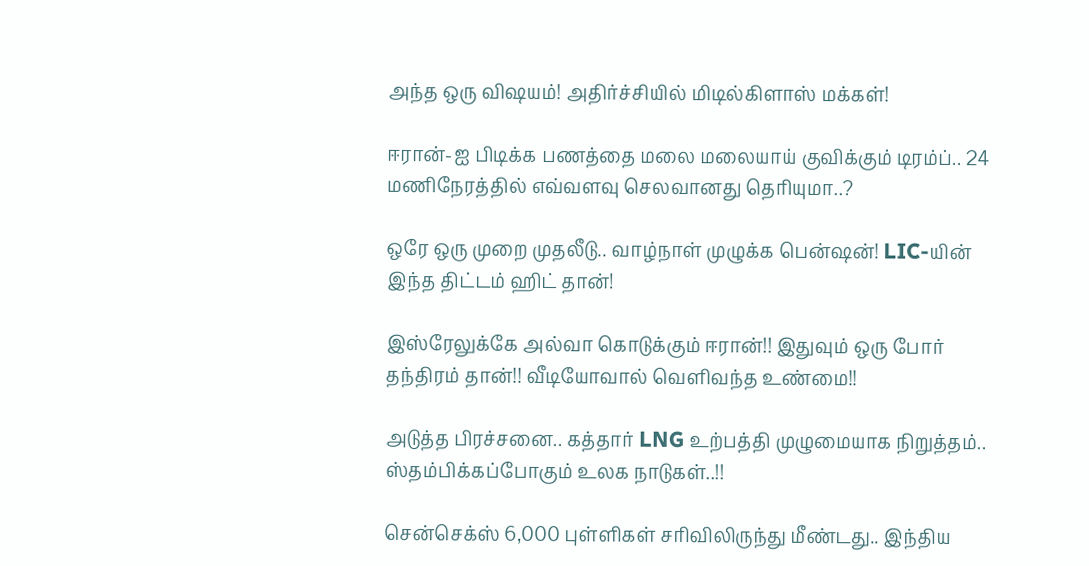அந்த ஒரு விஷயம்! அதிர்ச்சியில் மிடில்கிளாஸ் மக்கள்!

ஈரான்-ஐ பிடிக்க பணத்தை மலை மலையாய் குவிக்கும் டிரம்ப்.. 24 மணிநேரத்தில் எவ்வளவு செலவானது தெரியுமா..?

ஒரே ஒரு முறை முதலீடு.. வாழ்நாள் முழுக்க பென்ஷன்! LIC-யின் இந்த திட்டம் ஹிட் தான்!

இஸ்ரேலுக்கே அல்வா கொடுக்கும் ஈரான்!! இதுவும் ஒரு போர் தந்திரம் தான்!! வீடியோவால் வெளிவந்த உண்மை!!

அடுத்த பிரச்சனை.. கத்தார் LNG உற்பத்தி முழுமையாக நிறுத்தம்.. ஸ்தம்பிக்கப்போகும் உலக நாடுகள்..!!

சென்செக்ஸ் 6,000 புள்ளிகள் சரிவிலிருந்து மீண்டது.. இந்திய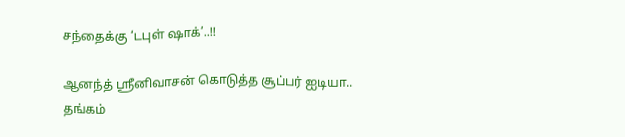சந்தைக்கு ‘டபுள் ஷாக்’..!!

ஆனந்த் ஸ்ரீனிவாசன் கொடுத்த சூப்பர் ஐடியா.. தங்கம்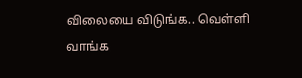விலையை விடுங்க.. வெள்ளி வாங்க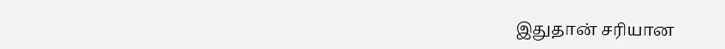இதுதான் சரியான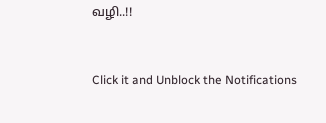வழி..!!



Click it and Unblock the Notifications